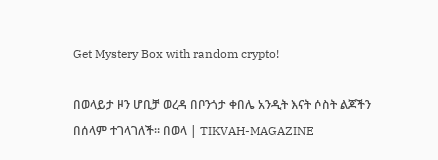Get Mystery Box with random crypto!

በወላይታ ዞን ሆቢቻ ወረዳ በቦንጎታ ቀበሌ አንዲት እናት ሶስት ልጆችን በሰላም ተገላገለች። በወላ | TIKVAH-MAGAZINE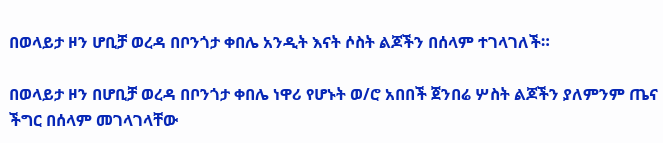በወላይታ ዞን ሆቢቻ ወረዳ በቦንጎታ ቀበሌ አንዲት እናት ሶስት ልጆችን በሰላም ተገላገለች።

በወላይታ ዞን በሆቢቻ ወረዳ በቦንጎታ ቀበሌ ነዋሪ የሆኑት ወ/ሮ አበበች ጀንበሬ ሦስት ልጆችን ያለምንም ጤና ችግር በሰላም መገላገላቸው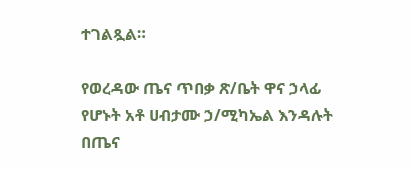ተገልጿል።

የወረዳው ጤና ጥበቃ ጽ/ቤት ዋና ኃላፊ የሆኑት አቶ ሀብታሙ ኃ/ሚካኤል እንዳሉት በጤና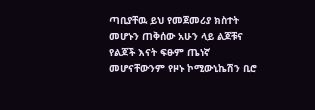ጣቢያቸዉ ይህ የመጀመሪያ ክስተት መሆኑን ጠቅሰው አሁን ላይ ልጆቹና የልጆች እናት ፍፁም ጤነኛ መሆናቸውንም የዞኑ ኮሚውኒኬሽን ቢሮ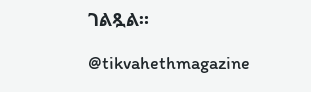ገልጿል።

@tikvahethmagazine